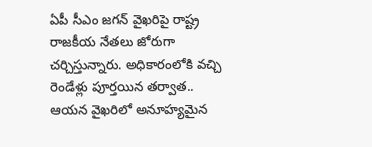ఏపీ సీఎం జగన్ వైఖరిపై రాష్ట్ర రాజకీయ నేతలు జోరుగా చర్చిస్తున్నారు. అధికారంలోకి వచ్చి రెండేళ్లు పూర్తయిన తర్వాత.. ఆయన వైఖరిలో అనూహ్యమైన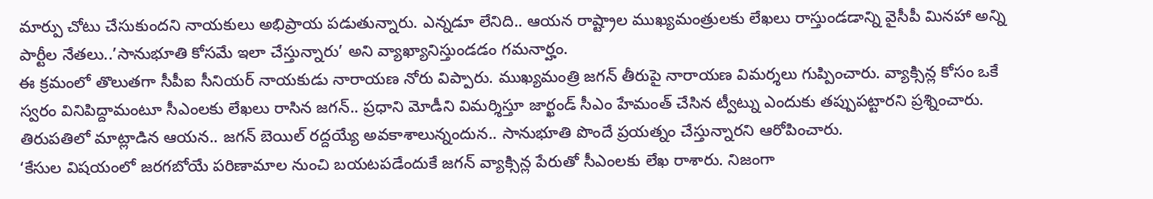మార్పు చోటు చేసుకుందని నాయకులు అభిప్రాయ పడుతున్నారు. ఎన్నడూ లేనిది.. ఆయన రాష్ట్రాల ముఖ్యమంత్రులకు లేఖలు రాస్తుండడాన్ని వైసీపీ మినహా అన్ని పార్టీల నేతలు..’సానుభూతి కోసమే ఇలా చేస్తున్నారు’ అని వ్యాఖ్యానిస్తుండడం గమనార్హం.
ఈ క్రమంలో తొలుతగా సీపీఐ సీనియర్ నాయకుడు నారాయణ నోరు విప్పారు. ముఖ్యమంత్రి జగన్ తీరుపై నారాయణ విమర్శలు గుప్పించారు. వ్యాక్సిన్ల కోసం ఒకే స్వరం వినిపిద్దామంటూ సీఎంలకు లేఖలు రాసిన జగన్.. ప్రధాని మోడీని విమర్శిస్తూ జార్ఖండ్ సీఎం హేమంత్ చేసిన ట్వీట్ను ఎందుకు తప్పుపట్టారని ప్రశ్నించారు. తిరుపతిలో మాట్లాడిన ఆయన.. జగన్ బెయిల్ రద్దయ్యే అవకాశాలున్నందున.. సానుభూతి పొందే ప్రయత్నం చేస్తున్నారని ఆరోపించారు.
‘కేసుల విషయంలో జరగబోయే పరిణామాల నుంచి బయటపడేందుకే జగన్ వ్యాక్సిన్ల పేరుతో సీఎంలకు లేఖ రాశారు. నిజంగా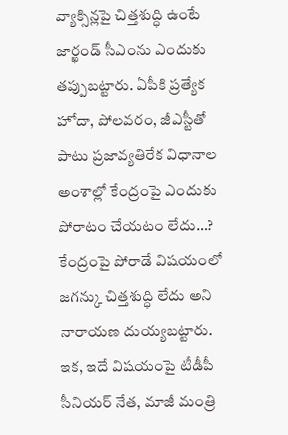వ్యాక్సిన్లపై చిత్తశుద్ధి ఉంటే జార్ఖండ్ సీఎంను ఎందుకు తప్పుబట్టారు. ఏపీకి ప్రత్యేక హోదా, పోలవరం, జీఎస్టీతో పాటు ప్రజావ్యతిరేక విధానాల అంశాల్లో కేంద్రంపై ఎందుకు పోరాటం చేయటం లేదు…? కేంద్రంపై పోరాడే విషయంలో జగన్కు చిత్తశుద్ధి లేదు అని నారాయణ దుయ్యబట్టారు.
ఇక, ఇదే విషయంపై టీడీపీ సీనియర్ నేత, మాజీ మంత్రి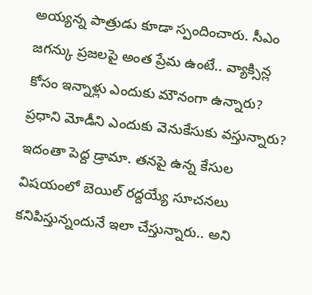అయ్యన్న పాత్రుడు కూడా స్పందించారు. సీఎం జగన్కు ప్రజలపై అంత ప్రేమ ఉంటే.. వ్యాక్సిన్ల కోసం ఇన్నాళ్లు ఎందుకు మౌనంగా ఉన్నారు? ప్రధాని మోడీని ఎందుకు వెనుకేసుకు వస్తున్నారు? ఇదంతా పెద్ద డ్రామా. తనపై ఉన్న కేసుల విషయంలో బెయిల్ రద్దయ్యే సూచనలు కనిపిస్తున్నందునే ఇలా చేస్తున్నారు.. అని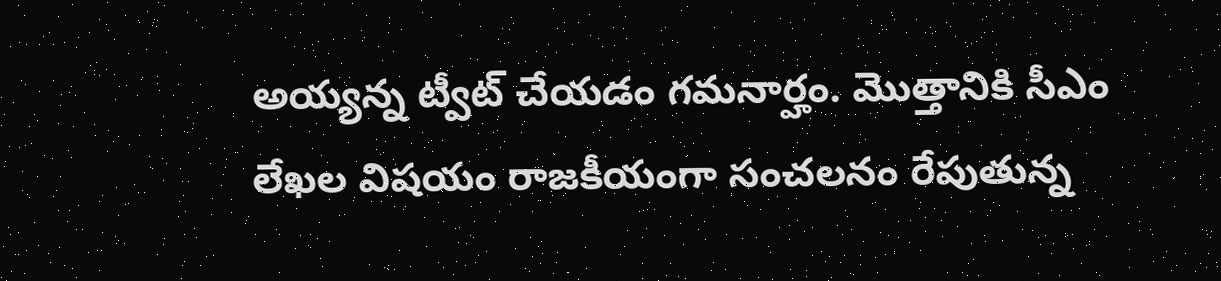అయ్యన్న ట్వీట్ చేయడం గమనార్హం. మొత్తానికి సీఎం లేఖల విషయం రాజకీయంగా సంచలనం రేపుతున్న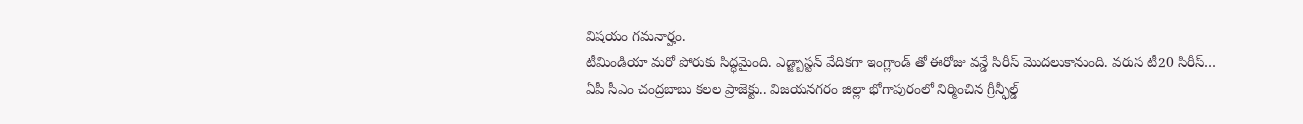విషయం గమనార్హం.
టీమిండియా మరో పోరుకు సిద్ధమైంది. ఎడ్జ్బాస్టన్ వేదికగా ఇంగ్లాండ్ తో ఈరోజు వన్డే సిరీస్ మొదలుకానుంది. వరుస టీ20 సిరీస్…
ఏపీ సీఎం చంద్రబాబు కలల ప్రాజెక్టు.. విజయనగరం జిల్లా భోగాపురంలో నిర్మించిన గ్రీన్ఫీల్డ్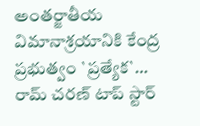అంతర్జాతీయ విమానాశ్రయానికి కేంద్ర ప్రభుత్వం `ప్రత్యేక`…
రామ్ చరణ్ టాప్ స్టార్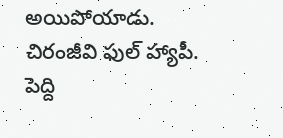అయిపోయాడు. చిరంజీవి ఫుల్ హ్యాపీ. పెద్ది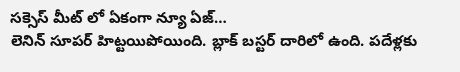సక్సెస్ మీట్ లో ఏకంగా న్యూ ఏజ్…
లెనిన్ సూపర్ హిట్టయిపోయింది. బ్లాక్ బస్టర్ దారిలో ఉంది. పదేళ్లకు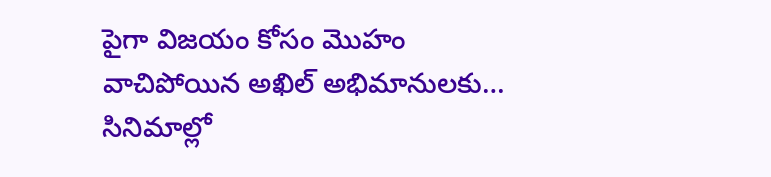పైగా విజయం కోసం మొహం వాచిపోయిన అఖిల్ అభిమానులకు…
సినిమాల్లో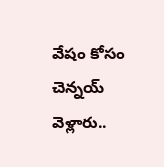వేషం కోసం చెన్నయ్ వెళ్లారు..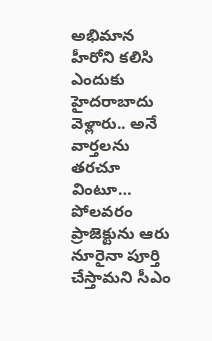అభిమాన హీరోని కలిసి ఎందుకు హైదరాబాదు వెళ్లారు.. అనే వార్తలను తరచూ వింటూ…
పోలవరం ప్రాజెక్టును ఆరు నూరైనా పూర్తి చేస్తామని సీఎం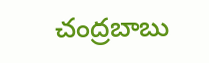చంద్రబాబు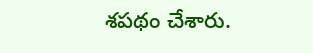శపథం చేశారు.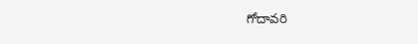గోదావరి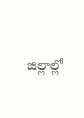జిల్లాల్లో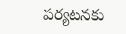పర్యటనకు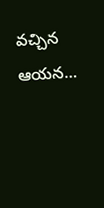వచ్చిన ఆయన…